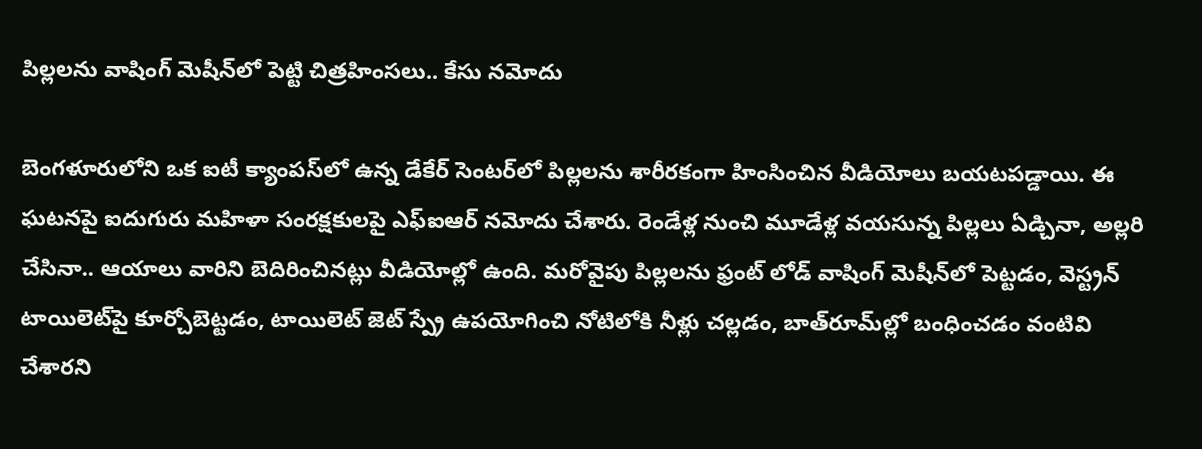పిల్లలను వాషింగ్‌ మెషీన్‌లో పెట్టి చిత్రహింసలు.. కేసు నమోదు

బెంగళూరులోని ఒక ఐటీ క్యాంపస్‌లో ఉన్న డేకేర్ సెంటర్‌లో పిల్లలను శారీరకంగా హింసించిన వీడియోలు బయటపడ్డాయి. ఈ ఘటనపై ఐదుగురు మహిళా సంరక్షకులపై ఎఫ్‌ఐఆర్ నమోదు చేశారు. రెండేళ్ల నుంచి మూడేళ్ల వయసున్న పిల్లలు ఏడ్చినా, అల్లరి చేసినా.. ఆయాలు వారిని బెదిరించినట్లు వీడియోల్లో ఉంది. మరోవైపు పిల్లలను ఫ్రంట్ లోడ్‌ వాషింగ్ మెషీన్‌లో పెట్టడం, వెస్ట్రన్ టాయిలెట్‌పై కూర్చోబెట్టడం, టాయిలెట్ జెట్ స్ప్రే ఉపయోగించి నోటిలోకి నీళ్లు చల్లడం, బాత్‌రూమ్‌ల్లో బంధించడం వంటివి చేశారని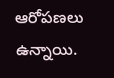ఆరోపణలు ఉన్నాయి.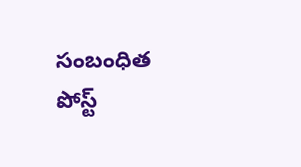సంబంధిత పోస్ట్